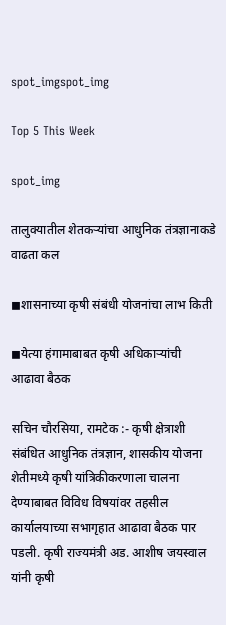spot_imgspot_img

Top 5 This Week

spot_img

तालुक्यातील शेतकऱ्यांचा आधुनिक तंत्रज्ञानाकडे वाढता कल

◼शासनाच्या कृषी संबंधी योजनांचा लाभ किती

◼येत्या हंगामाबाबत कृषी अधिकाऱ्यांची आढावा बैठक

सचिन चौरसिया, रामटेक :- कृषी क्षेत्राशी संबंधित आधुनिक तंत्रज्ञान, शासकीय योजना शेतीमध्ये कृषी यांत्रिकीकरणाला चालना देण्याबाबत विविध विषयांवर तहसील कार्यालयाच्या सभागृहात आढावा बैठक पार पडली. कृषी राज्यमंत्री अड. आशीष जयस्वाल यांनी कृषी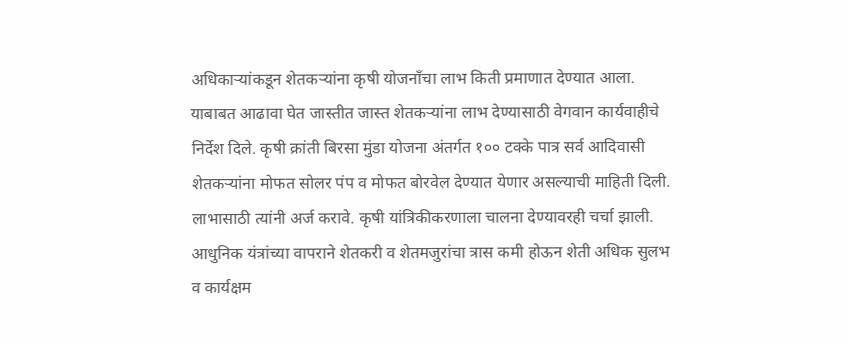अधिकाऱ्यांकडून शेतकऱ्यांना कृषी योजनाँचा लाभ किती प्रमाणात देण्यात आला. याबाबत आढावा घेत जास्तीत जास्त शेतकऱ्यांना लाभ देण्यासाठी वेगवान कार्यवाहीचे निर्देश दिले. कृषी क्रांती बिरसा मुंडा योजना अंतर्गत १०० टक्के पात्र सर्व आदिवासी शेतकऱ्यांना मोफत सोलर पंप व मोफत बोरवेल देण्यात येणार असल्याची माहिती दिली. लाभासाठी त्यांनी अर्ज करावे. कृषी यांत्रिकीकरणाला चालना देण्यावरही चर्चा झाली. आधुनिक यंत्रांच्या वापराने शेतकरी व शेतमजुरांचा त्रास कमी होऊन शेती अधिक सुलभ व कार्यक्षम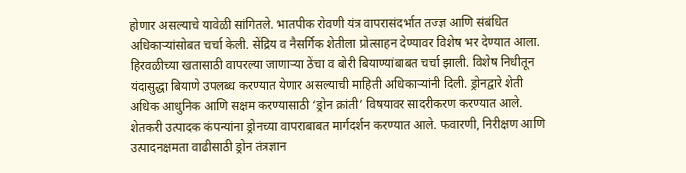होणार असल्याचे यावेळी सांगितले. भातपीक रोवणी यंत्र वापरासंदर्भात तज्ज्ञ आणि संबंधित अधिकाऱ्यांसोबत चर्चा केली. सेंद्रिय व नैसर्गिक शेतीला प्रोत्साहन देण्यावर विशेष भर देण्यात आला. हिरवळीच्या खतासाठी वापरल्या जाणाऱ्या ठेंचा व बोरी बियाण्यांबाबत चर्चा झाली. विशेष निधीतून यंदासुद्धा बियाणे उपलब्ध करण्यात येणार असल्याची माहिती अधिकाऱ्यांनी दिली. ड्रोनद्वारे शेती अधिक आधुनिक आणि सक्षम करण्यासाठी ‘ड्रोन क्रांती’ विषयावर सादरीकरण करण्यात आले. शेतकरी उत्पादक कंपन्यांना ड्रोनच्या वापराबाबत मार्गदर्शन करण्यात आले. फवारणी, निरीक्षण आणि उत्पादनक्षमता वाढीसाठी ड्रोन तंत्रज्ञान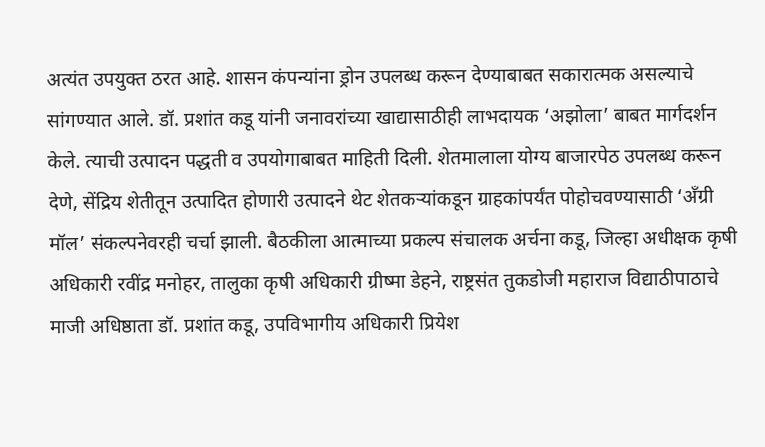अत्यंत उपयुक्त ठरत आहे. शासन कंपन्यांना ड्रोन उपलब्ध करून देण्याबाबत सकारात्मक असल्याचे सांगण्यात आले. डॉ. प्रशांत कडू यांनी जनावरांच्या खाद्यासाठीही लाभदायक ‘अझोला’ बाबत मार्गदर्शन केले. त्याची उत्पादन पद्धती व उपयोगाबाबत माहिती दिली. शेतमालाला योग्य बाजारपेठ उपलब्ध करून देणे, सेंद्रिय शेतीतून उत्पादित होणारी उत्पादने थेट शेतकऱ्यांकडून ग्राहकांपर्यंत पोहोचवण्यासाठी ‘अँग्री मॉल’ संकल्पनेवरही चर्चा झाली. बैठकीला आत्माच्या प्रकल्प संचालक अर्चना कडू, जिल्हा अधीक्षक कृषी अधिकारी रवींद्र मनोहर, तालुका कृषी अधिकारी ग्रीष्मा डेहने, राष्ट्रसंत तुकडोजी महाराज विद्याठीपाठाचे माजी अधिष्ठाता डॉ. प्रशांत कडू, उपविभागीय अधिकारी प्रियेश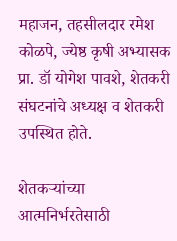महाजन, तहसीलदार रमेश कोळपे, ज्येष्ठ कृषी अभ्यासक प्रा. डॉ योगेश पावशे, शेतकरी संघटनांचे अध्यक्ष व शेतकरी उपस्थित होते.

शेतकऱ्यांच्या आत्मनिर्भरतेसाठी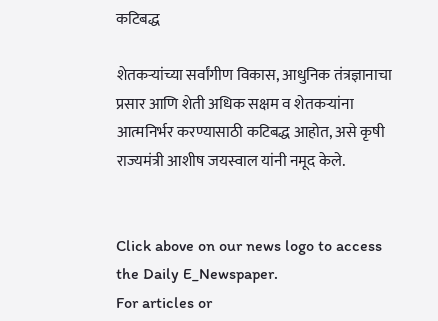कटिबद्ध

शेतकऱ्यांच्या सर्वांगीण विकास, आधुनिक तंत्रज्ञानाचा प्रसार आणि शेती अधिक सक्षम व शेतकऱ्यांना आत्मनिर्भर करण्यासाठी कटिबद्ध आहोत, असे कृषी राज्यमंत्री आशीष जयस्वाल यांनी नमूद केले.


Click above on our news logo to access the Daily E_Newspaper.
For articles or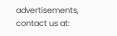advertisements, contact us at: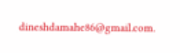dineshdamahe86@gmail.com.